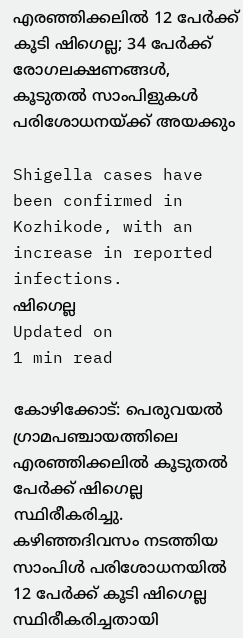എരഞ്ഞിക്കലില്‍ 12 പേര്‍ക്ക് കൂടി ഷിഗെല്ല; 34 പേര്‍ക്ക് രോഗലക്ഷണങ്ങള്‍, കൂടുതല്‍ സാംപിളുകള്‍ പരിശോധനയ്ക്ക് അയക്കും

Shigella cases have been confirmed in Kozhikode, with an increase in reported infections.
ഷിഗെല്ല
Updated on
1 min read

കോഴിക്കോട്: പെരുവയല്‍ ഗ്രാമപഞ്ചായത്തിലെ എരഞ്ഞിക്കലില്‍ കൂടുതല്‍ പേര്‍ക്ക് ഷിഗെല്ല സ്ഥിരീകരിച്ചു. കഴിഞ്ഞദിവസം നടത്തിയ സാംപിള്‍ പരിശോധനയില്‍ 12 പേര്‍ക്ക് കൂടി ഷിഗെല്ല സ്ഥിരീകരിച്ചതായി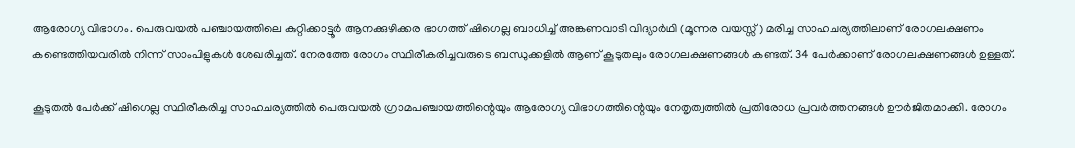ആരോഗ്യ വിഭാഗം. പെരുവയല്‍ പഞ്ചായത്തിലെ കുറ്റിക്കാട്ടൂര്‍ ആനക്കുഴിക്കര ഭാഗത്ത് ഷിഗെല്ല ബാധിച്ച് അങ്കണവാടി വിദ്യാര്‍ഥി (മൂന്നര വയസ്സ്) മരിച്ച സാഹചര്യത്തിലാണ് രോഗലക്ഷണം കണ്ടെത്തിയവരില്‍ നിന്ന് സാംപിളുകള്‍ ശേഖരിച്ചത്. നേരത്തേ രോഗം സ്ഥിരീകരിച്ചവരുടെ ബന്ധുക്കളില്‍ ആണ് കൂടുതലും രോഗലക്ഷണങ്ങള്‍ കണ്ടത്. 34 പേര്‍ക്കാണ് രോഗലക്ഷണങ്ങള്‍ ഉള്ളത്.

കൂടുതല്‍ പേര്‍ക്ക് ഷിഗെല്ല സ്ഥിരീകരിച്ച സാഹചര്യത്തില്‍ പെരുവയല്‍ ഗ്രാമപഞ്ചായത്തിന്റെയും ആരോഗ്യ വിഭാഗത്തിന്റെയും നേതൃത്വത്തില്‍ പ്രതിരോധ പ്രവര്‍ത്തനങ്ങള്‍ ഊര്‍ജിതമാക്കി. രോഗം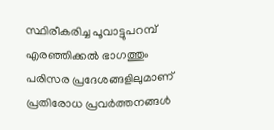സ്ഥിരീകരിച്ച പൂവാട്ടുപറമ്പ് എരഞ്ഞിക്കല്‍ ഭാഗത്തും പരിസര പ്രദേശങ്ങളിലുമാണ് പ്രതിരോധ പ്രവര്‍ത്തനങ്ങള്‍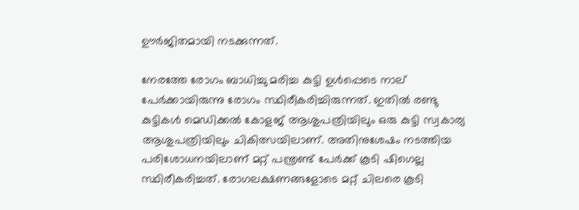ഊര്‍ജിതമായി നടക്കുന്നത്.

നേരത്തേ രോഗം ബാധിച്ചു മരിച്ച കുട്ടി ഉള്‍പ്പെടെ നാല് പേര്‍ക്കായിരുന്നു രോഗം സ്ഥിരീകരിച്ചിരുന്നത്. ഇതില്‍ രണ്ടു കുട്ടികള്‍ മെഡിക്കല്‍ കോളജ് ആശുപത്രിയിലും ഒരു കുട്ടി സ്വകാര്യ ആശുപത്രിയിലും ചികിത്സയിലാണ്. അതിനുശേഷം നടത്തിയ പരിശോധനയിലാണ് മറ്റ് പന്ത്രണ്ട് പേര്‍ക്ക് കൂടി ഷിഗെല്ല സ്ഥിരീകരിച്ചത്. രോഗലക്ഷണങ്ങളോടെ മറ്റ് ചിലരെ കൂടി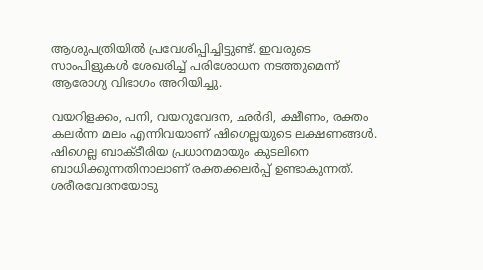ആശുപത്രിയില്‍ പ്രവേശിപ്പിച്ചിട്ടുണ്ട്. ഇവരുടെ സാംപിളുകള്‍ ശേഖരിച്ച് പരിശോധന നടത്തുമെന്ന് ആരോഗ്യ വിഭാഗം അറിയിച്ചു.

വയറിളക്കം, പനി, വയറുവേദന, ഛര്‍ദി, ക്ഷീണം, രക്തം കലര്‍ന്ന മലം എന്നിവയാണ് ഷിഗെല്ലയുടെ ലക്ഷണങ്ങള്‍. ഷിഗെല്ല ബാക്ടീരിയ പ്രധാനമായും കുടലിനെ ബാധിക്കുന്നതിനാലാണ് രക്തക്കലര്‍പ്പ് ഉണ്ടാകുന്നത്. ശരീരവേദനയോടു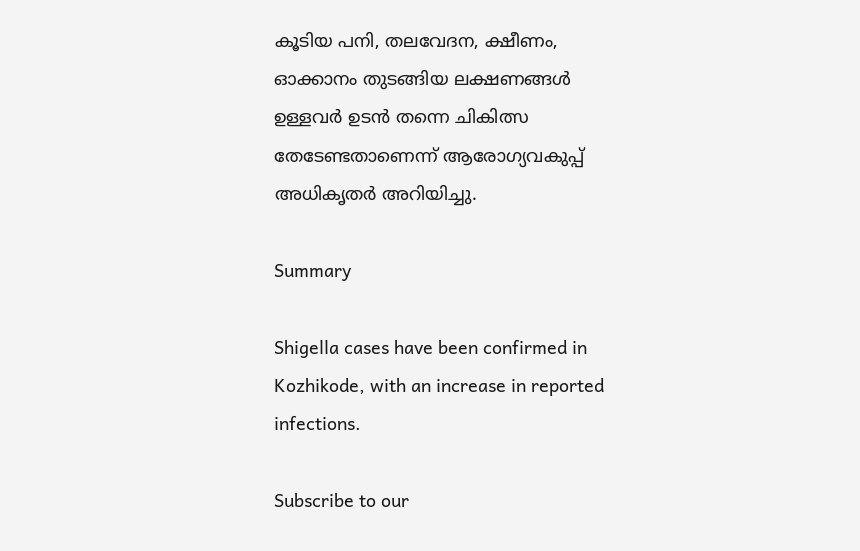കൂടിയ പനി, തലവേദന, ക്ഷീണം, ഓക്കാനം തുടങ്ങിയ ലക്ഷണങ്ങള്‍ ഉള്ളവര്‍ ഉടന്‍ തന്നെ ചികിത്സ തേടേണ്ടതാണെന്ന് ആരോഗ്യവകുപ്പ് അധികൃതര്‍ അറിയിച്ചു.

Summary

Shigella cases have been confirmed in Kozhikode, with an increase in reported infections.

Subscribe to our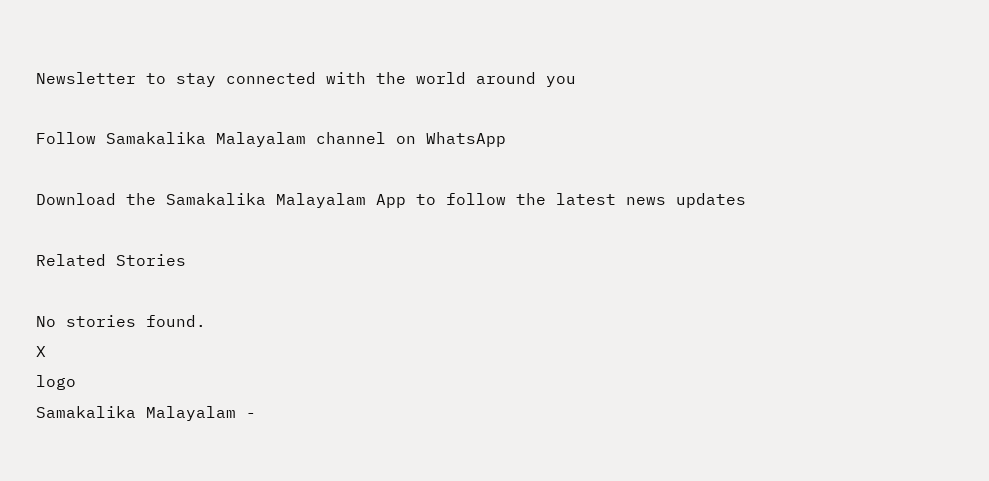Newsletter to stay connected with the world around you

Follow Samakalika Malayalam channel on WhatsApp

Download the Samakalika Malayalam App to follow the latest news updates

Related Stories

No stories found.
X
logo
Samakalika Malayalam -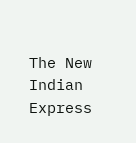The New Indian Express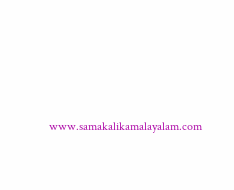www.samakalikamalayalam.com